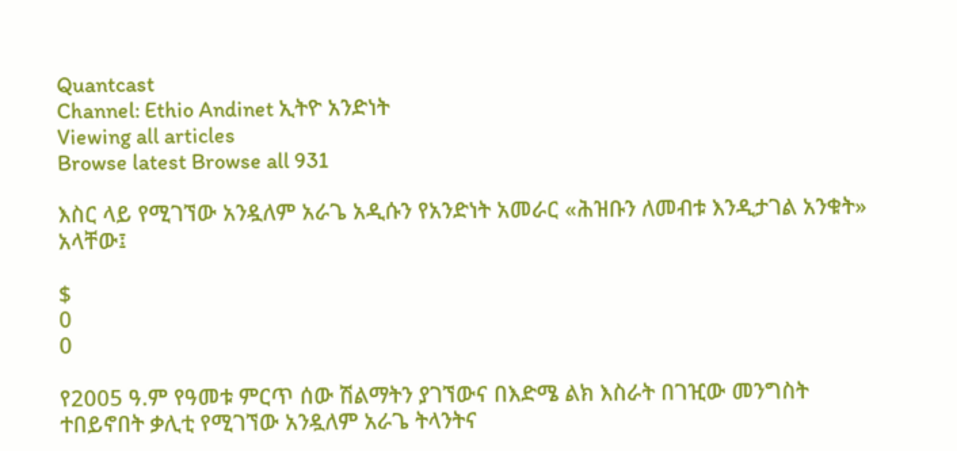Quantcast
Channel: Ethio Andinet ኢትዮ አንድነት
Viewing all articles
Browse latest Browse all 931

እስር ላይ የሚገኘው አንዷለም አራጌ አዲሱን የአንድነት አመራር «ሕዝቡን ለመብቱ እንዲታገል አንቁት» አላቸው፤

$
0
0

የ2005 ዓ.ም የዓመቱ ምርጥ ሰው ሽልማትን ያገኘውና በእድሜ ልክ እስራት በገዢው መንግስት ተበይኖበት ቃሊቲ የሚገኘው አንዷለም አራጌ ትላንትና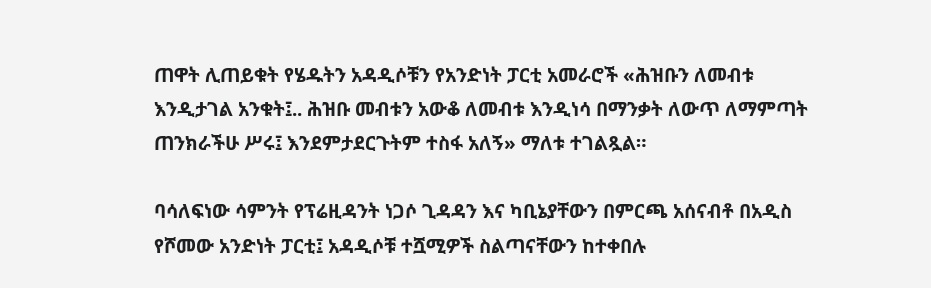ጠዋት ሊጠይቁት የሄዱትን አዳዲሶቹን የአንድነት ፓርቲ አመራሮች «ሕዝቡን ለመብቱ እንዲታገል አንቁት፤.. ሕዝቡ መብቱን አውቆ ለመብቱ እንዲነሳ በማንቃት ለውጥ ለማምጣት ጠንክራችሁ ሥሩ፤ እንደምታደርጉትም ተስፋ አለኝ» ማለቱ ተገልጿል።

ባሳለፍነው ሳምንት የፕሬዚዳንት ነጋሶ ጊዳዳን እና ካቢኔያቸውን በምርጫ አሰናብቶ በአዲስ የሾመው አንድነት ፓርቲ፤ አዳዲሶቹ ተሿሚዎች ስልጣናቸውን ከተቀበሉ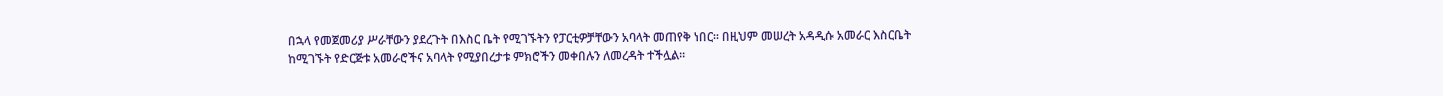በኋላ የመጀመሪያ ሥራቸውን ያደረጉት በእስር ቤት የሚገኙትን የፓርቲዎቻቸውን አባላት መጠየቅ ነበር። በዚህም መሠረት አዳዲሱ አመራር እስርቤት ከሚገኙት የድርጅቱ አመራሮችና አባላት የሚያበረታቱ ምክሮችን መቀበሉን ለመረዳት ተችሏል።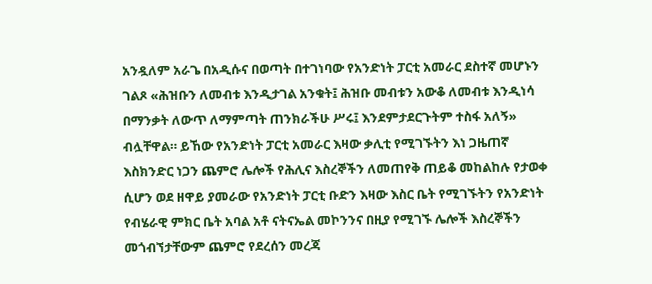አንዷለም አራጌ በአዲሱና በወጣት በተገነባው የአንድነት ፓርቲ አመራር ደስተኛ መሆኑን ገልጾ «ሕዝቡን ለመብቱ እንዲታገል አንቁት፤ ሕዝቡ መብቱን አውቆ ለመብቱ እንዲነሳ በማንቃት ለውጥ ለማምጣት ጠንክራችሁ ሥሩ፤ እንደምታደርጉትም ተስፋ አለኝ» ብሏቸዋል። ይኸው የአንድነት ፓርቲ አመራር እዛው ቃሊቲ የሚገኙትን እነ ጋዜጠኛ እስክንድር ነጋን ጨምሮ ሌሎች የሕሊና እስረኞችን ለመጠየቅ ጠይቆ መከልከሉ የታወቀ ሲሆን ወደ ዘዋይ ያመራው የአንድነት ፓርቲ ቡድን እዛው እስር ቤት የሚገኙትን የአንድነት የብሄራዊ ምክር ቤት አባል አቶ ናትናኤል መኮንንና በዚያ የሚገኙ ሌሎች እስረኞችን መጎብኘታቸውም ጨምሮ የደረሰን መረጃ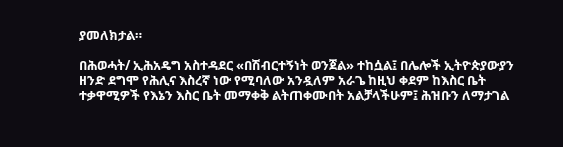ያመለክታል።

በሕወሓት/ ኢሕአዴግ አስተዳደር «በሽብርተኝነት ወንጀል» ተከሷል፤ በሌሎች ኢትዮጵያውያን ዘንድ ደግሞ የሕሊና እስረኛ ነው የሚባለው አንዷለም አራጌ ከዚህ ቀደም ከእስር ቤት ተቃዋሚዎች የእኔን እስር ቤት መማቀቅ ልትጠቀሙበት አልቻላችሁም፤ ሕዝቡን ለማታገል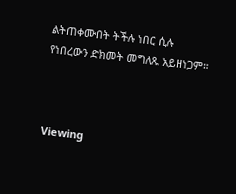ልትጠቀሙበት ትችሉ ነበር ሲሉ የነበረውን ድክመት መግለጹ አይዘነጋም።



Viewing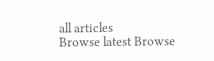all articles
Browse latest Browse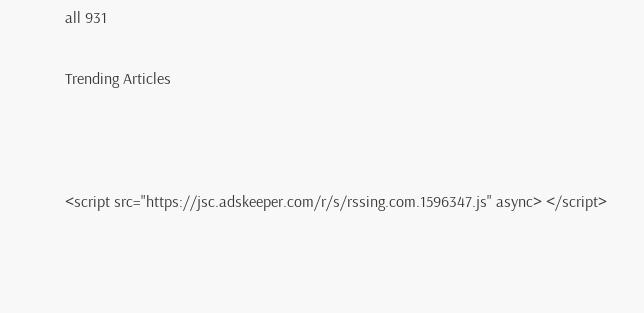all 931

Trending Articles



<script src="https://jsc.adskeeper.com/r/s/rssing.com.1596347.js" async> </script>